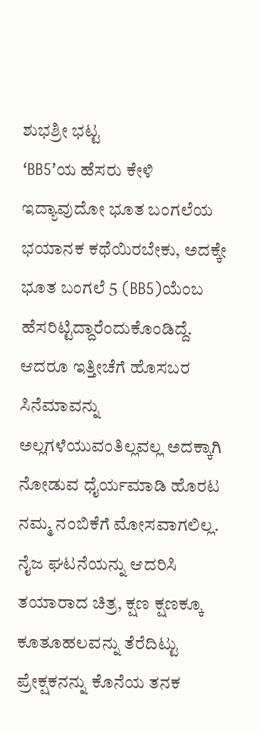ಶುಭಶ್ರೀ ಭಟ್ಟ
‘BB5’ಯ ಹೆಸರು ಕೇಳಿ ಇದ್ಯಾವುದೋ ಭೂತ ಬಂಗಲೆಯ ಭಯಾನಕ ಕಥೆಯಿರಬೇಕು, ಅದಕ್ಕೇ ಭೂತ ಬಂಗಲೆ 5 (BB5)ಯೆಂಬ ಹೆಸರಿಟ್ಟಿದ್ದಾರೆಂದುಕೊಂಡಿದ್ದೆ.
ಆದರೂ ಇತ್ತೀಚೆಗೆ ಹೊಸಬರ ಸಿನೆಮಾವನ್ನು ಅಲ್ಲಗಳೆಯುವಂತಿಲ್ಲವಲ್ಲ ಅದಕ್ಕಾಗಿ ನೋಡುವ ಧೈರ್ಯಮಾಡಿ ಹೊರಟ ನಮ್ಮ ನಂಬಿಕೆಗೆ ಮೋಸವಾಗಲಿಲ್ಲ. ನೈಜ ಘಟನೆಯನ್ನು ಆದರಿಸಿ ತಯಾರಾದ ಚಿತ್ರ, ಕ್ಷಣ ಕ್ಷಣಕ್ಕೂ ಕೂತೂಹಲವನ್ನು ತೆರೆದಿಟ್ಟು ಪ್ರೇಕ್ಷಕನನ್ನು ಕೊನೆಯ ತನಕ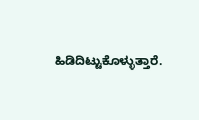ಹಿಡಿದಿಟ್ಟುಕೊಳ್ಳುತ್ತಾರೆ.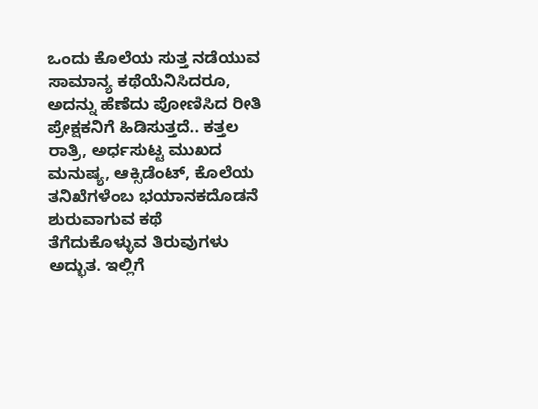ಒಂದು ಕೊಲೆಯ ಸುತ್ತ ನಡೆಯುವ ಸಾಮಾನ್ಯ ಕಥೆಯೆನಿಸಿದರೂ, ಅದನ್ನು ಹೆಣೆದು ಪೋಣಿಸಿದ ರೀತಿ ಪ್ರೇಕ್ಷಕನಿಗೆ ಹಿಡಿಸುತ್ತದೆ.. ಕತ್ತಲ ರಾತ್ರಿ, ಅರ್ಧಸುಟ್ಟ ಮುಖದ
ಮನುಷ್ಯ, ಆಕ್ಸಿಡೆಂಟ್, ಕೊಲೆಯ ತನಿಖೆಗಳೆಂಬ ಭಯಾನಕದೊಡನೆ ಶುರುವಾಗುವ ಕಥೆ ತೆಗೆದುಕೊಳ್ಳುವ ತಿರುವುಗಳು ಅದ್ಭುತ. ಇಲ್ಲಿಗೆ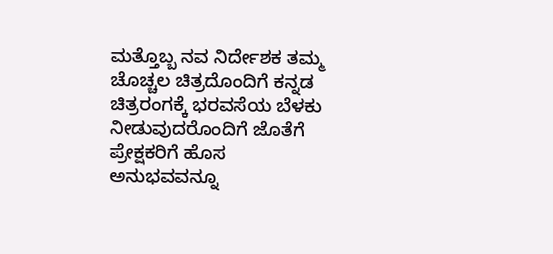ಮತ್ತೊಬ್ಬ ನವ ನಿರ್ದೇಶಕ ತಮ್ಮ ಚೊಚ್ಚಲ ಚಿತ್ರದೊಂದಿಗೆ ಕನ್ನಡ ಚಿತ್ರರಂಗಕ್ಕೆ ಭರವಸೆಯ ಬೆಳಕು ನೀಡುವುದರೊಂದಿಗೆ ಜೊತೆಗೆ ಪ್ರೇಕ್ಷಕರಿಗೆ ಹೊಸ ಅನುಭವವನ್ನೂ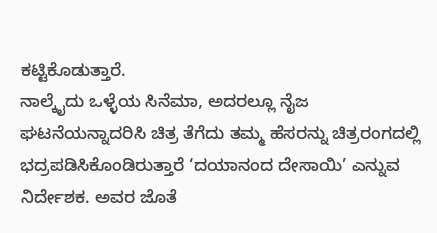ಕಟ್ಟಿಕೊಡುತ್ತಾರೆ.
ನಾಲ್ಕೈದು ಒಳ್ಳೆಯ ಸಿನೆಮಾ, ಅದರಲ್ಲೂ ನೈಜ ಘಟನೆಯನ್ನಾದರಿಸಿ ಚಿತ್ರ ತೆಗೆದು ತಮ್ಮ ಹೆಸರನ್ನು ಚಿತ್ರರಂಗದಲ್ಲಿ ಭದ್ರಪಡಿಸಿಕೊಂಡಿರುತ್ತಾರೆ ‘ದಯಾನಂದ ದೇಸಾಯಿ’ ಎನ್ನುವ ನಿರ್ದೇಶಕ. ಅವರ ಜೊತೆ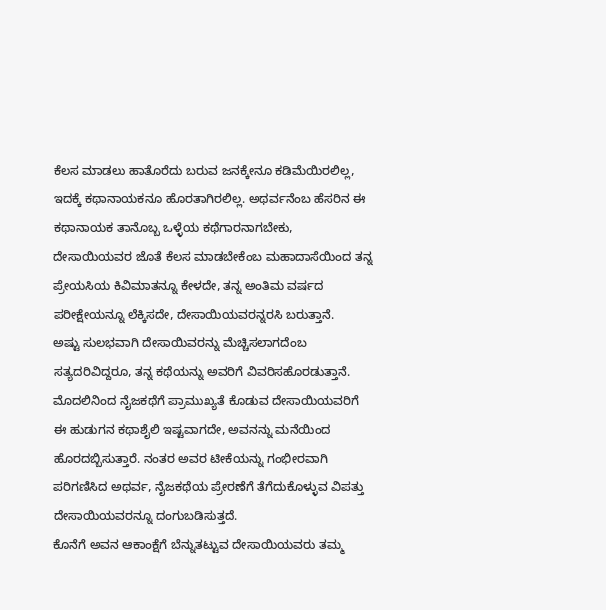ಕೆಲಸ ಮಾಡಲು ಹಾತೊರೆದು ಬರುವ ಜನಕ್ಕೇನೂ ಕಡಿಮೆಯಿರಲಿಲ್ಲ, ಇದಕ್ಕೆ ಕಥಾನಾಯಕನೂ ಹೊರತಾಗಿರಲಿಲ್ಲ. ಅಥರ್ವನೆಂಬ ಹೆಸರಿನ ಈ ಕಥಾನಾಯಕ ತಾನೊಬ್ಬ ಒಳ್ಳೆಯ ಕಥೆಗಾರನಾಗಬೇಕು, ದೇಸಾಯಿಯವರ ಜೊತೆ ಕೆಲಸ ಮಾಡಬೇಕೆಂಬ ಮಹಾದಾಸೆಯಿಂದ ತನ್ನ ಪ್ರೇಯಸಿಯ ಕಿವಿಮಾತನ್ನೂ ಕೇಳದೇ, ತನ್ನ ಅಂತಿಮ ವರ್ಷದ ಪರೀಕ್ಷೇಯನ್ನೂ ಲೆಕ್ಕಿಸದೇ, ದೇಸಾಯಿಯವರನ್ನರಸಿ ಬರುತ್ತಾನೆ.
ಅಷ್ಟು ಸುಲಭವಾಗಿ ದೇಸಾಯಿವರನ್ನು ಮೆಚ್ಚಿಸಲಾಗದೆಂಬ ಸತ್ಯದರಿವಿದ್ದರೂ, ತನ್ನ ಕಥೆಯನ್ನು ಅವರಿಗೆ ವಿವರಿಸಹೊರಡುತ್ತಾನೆ. ಮೊದಲಿನಿಂದ ನೈಜಕಥೆಗೆ ಪ್ರಾಮುಖ್ಯತೆ ಕೊಡುವ ದೇಸಾಯಿಯವರಿಗೆ ಈ ಹುಡುಗನ ಕಥಾಶೈಲಿ ಇಷ್ಟವಾಗದೇ, ಅವನನ್ನು ಮನೆಯಿಂದ ಹೊರದಬ್ಬಿಸುತ್ತಾರೆ. ನಂತರ ಅವರ ಟೀಕೆಯನ್ನು ಗಂಭೀರವಾಗಿ ಪರಿಗಣಿಸಿದ ಅಥರ್ವ, ನೈಜಕಥೆಯ ಪ್ರೇರಣೆಗೆ ತೆಗೆದುಕೊಳ್ಳುವ ವಿಪತ್ತು ದೇಸಾಯಿಯವರನ್ನೂ ದಂಗುಬಡಿಸುತ್ತದೆ.
ಕೊನೆಗೆ ಅವನ ಆಕಾಂಕ್ಷೆಗೆ ಬೆನ್ನುತಟ್ಟುವ ದೇಸಾಯಿಯವರು ತಮ್ಮ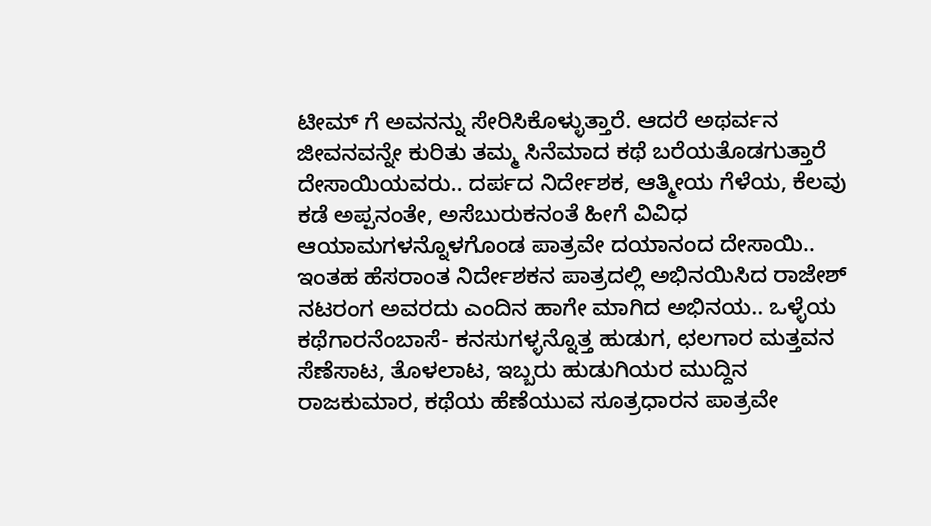ಟೀಮ್ ಗೆ ಅವನನ್ನು ಸೇರಿಸಿಕೊಳ್ಳುತ್ತಾರೆ. ಆದರೆ ಅಥರ್ವನ ಜೀವನವನ್ನೇ ಕುರಿತು ತಮ್ಮ ಸಿನೆಮಾದ ಕಥೆ ಬರೆಯತೊಡಗುತ್ತಾರೆ ದೇಸಾಯಿಯವರು.. ದರ್ಪದ ನಿರ್ದೇಶಕ, ಆತ್ಮೀಯ ಗೆಳೆಯ, ಕೆಲವು ಕಡೆ ಅಪ್ಪನಂತೇ, ಅಸೆಬುರುಕನಂತೆ ಹೀಗೆ ವಿವಿಧ ಆಯಾಮಗಳನ್ನೊಳಗೊಂಡ ಪಾತ್ರವೇ ದಯಾನಂದ ದೇಸಾಯಿ..
ಇಂತಹ ಹೆಸರಾಂತ ನಿರ್ದೇಶಕನ ಪಾತ್ರದಲ್ಲಿ ಅಭಿನಯಿಸಿದ ರಾಜೇಶ್ ನಟರಂಗ ಅವರದು ಎಂದಿನ ಹಾಗೇ ಮಾಗಿದ ಅಭಿನಯ.. ಒಳ್ಳೆಯ ಕಥೆಗಾರನೆಂಬಾಸೆ- ಕನಸುಗಳ್ಳನ್ನೊತ್ತ ಹುಡುಗ, ಛಲಗಾರ ಮತ್ತವನ ಸೆಣೆಸಾಟ, ತೊಳಲಾಟ, ಇಬ್ಬರು ಹುಡುಗಿಯರ ಮುದ್ದಿನ ರಾಜಕುಮಾರ, ಕಥೆಯ ಹೆಣೆಯುವ ಸೂತ್ರಧಾರನ ಪಾತ್ರವೇ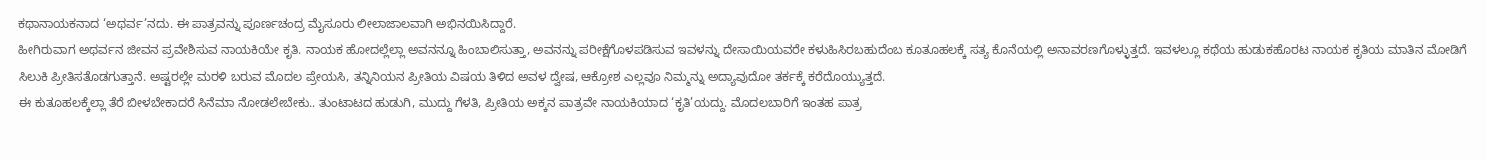ಕಥಾನಾಯಕನಾದ ‘ಅಥರ್ವ’ನದು. ಈ ಪಾತ್ರವನ್ನು ಪೂರ್ಣಚಂದ್ರ ಮೈಸೂರು ಲೀಲಾಜಾಲವಾಗಿ ಅಭಿನಯಿಸಿದ್ದಾರೆ.
ಹೀಗಿರುವಾಗ ಅಥರ್ವನ ಜೀವನ ಪ್ರವೇಶಿಸುವ ನಾಯಕಿಯೇ ಕೃತಿ. ನಾಯಕ ಹೋದಲ್ಲೆಲ್ಲಾ ಅವನನ್ನೂ ಹಿಂಬಾಲಿಸುತ್ತಾ, ಅವನನ್ನು ಪರೀಕ್ಷೆಗೊಳಪಡಿಸುವ ಇವಳನ್ನು ದೇಸಾಯಿಯವರೇ ಕಳುಹಿಸಿರಬಹುದೆಂಬ ಕೂತೂಹಲಕ್ಕೆ ಸತ್ಯ ಕೊನೆಯಲ್ಲಿ ಅನಾವರಣಗೊಳ್ಳುತ್ತದೆ. ಇವಳಲ್ಲೂ ಕಥೆಯ ಹುಡುಕಹೊರಟ ನಾಯಕ ಕೃತಿಯ ಮಾತಿನ ಮೋಡಿಗೆ ಸಿಲುಕಿ ಪ್ರೀತಿಸತೊಡಗುತ್ತಾನೆ. ಅಷ್ಟರಲ್ಲೇ ಮರಳಿ ಬರುವ ಮೊದಲ ಪ್ರೇಯಸಿ, ತನ್ನಿನಿಯನ ಪ್ರೀತಿಯ ವಿಷಯ ತಿಳಿದ ಅವಳ ದ್ವೇಷ, ಆಕ್ರೋಶ ಎಲ್ಲವೂ ನಿಮ್ಮನ್ನು ಅದ್ಯಾವುದೋ ತರ್ಕಕ್ಕೆ ಕರೆದೊಯ್ಯುತ್ತದೆ.
ಈ ಕುತೂಹಲಕ್ಕೆಲ್ಲಾ ತೆರೆ ಬೀಳಬೇಕಾದರೆ ಸಿನೆಮಾ ನೋಡಲೇಬೇಕು.. ತುಂಟಾಟದ ಹುಡುಗಿ, ಮುದ್ದು ಗೆಳತಿ, ಪ್ರೀತಿಯ ಅಕ್ಕನ ಪಾತ್ರವೇ ನಾಯಕಿಯಾದ ‘ಕೃತಿ’ಯದ್ದು. ಮೊದಲಬಾರಿಗೆ ಇಂತಹ ಪಾತ್ರ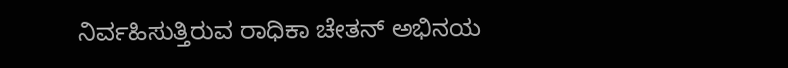ನಿರ್ವಹಿಸುತ್ತಿರುವ ರಾಧಿಕಾ ಚೇತನ್ ಅಭಿನಯ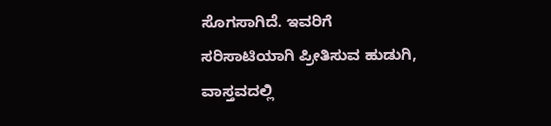ಸೊಗಸಾಗಿದೆ. ಇವರಿಗೆ ಸರಿಸಾಟಿಯಾಗಿ ಪ್ರೀತಿಸುವ ಹುಡುಗಿ, ವಾಸ್ತವದಲ್ಲಿ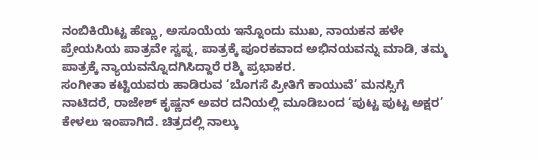ನಂಬಿಕಿಯಿಟ್ಟ ಹೆಣ್ಣು, ಅಸೂಯೆಯ ಇನ್ನೊಂದು ಮುಖ, ನಾಯಕನ ಹಳೇ ಪ್ರೇಯಸಿಯ ಪಾತ್ರವೇ ಸ್ವಪ್ನ, ಪಾತ್ರಕ್ಕೆ ಪೂರಕವಾದ ಅಭಿನಯವನ್ನು ಮಾಡಿ, ತಮ್ಮ ಪಾತ್ರಕ್ಕೆ ನ್ಯಾಯವನ್ನೊದಗಿಸಿದ್ದಾರೆ ರಶ್ಮಿ ಪ್ರಭಾಕರ.
ಸಂಗೀತಾ ಕಟ್ಟಿಯವರು ಹಾಡಿರುವ ‘ಬೊಗಸೆ ಪ್ರೀತಿಗೆ ಕಾಯುವೆ’ ಮನಸ್ಸಿಗೆ ನಾಟಿದರೆ, ರಾಜೇಶ್ ಕೃಷ್ಣನ್ ಅವರ ದನಿಯಲ್ಲಿ ಮೂಡಿಬಂದ ‘ಪುಟ್ಟ ಪುಟ್ಟ ಅಕ್ಷರ’ ಕೇಳಲು ಇಂಪಾಗಿದೆ. ಚಿತ್ರದಲ್ಲಿ ನಾಲ್ಕು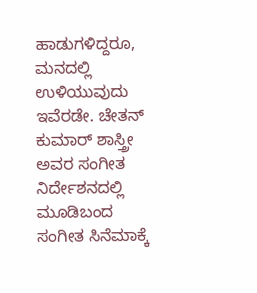ಹಾಡುಗಳಿದ್ದರೂ, ಮನದಲ್ಲಿ ಉಳಿಯುವುದು ಇವೆರಡೇ. ಚೇತನ್ ಕುಮಾರ್ ಶಾಸ್ತ್ರೀ ಅವರ ಸಂಗೀತ ನಿರ್ದೇಶನದಲ್ಲಿ ಮೂಡಿಬಂದ ಸಂಗೀತ ಸಿನೆಮಾಕ್ಕೆ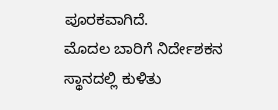ಪೂರಕವಾಗಿದೆ.
ಮೊದಲ ಬಾರಿಗೆ ನಿರ್ದೇಶಕನ ಸ್ಥಾನದಲ್ಲಿ ಕುಳಿತು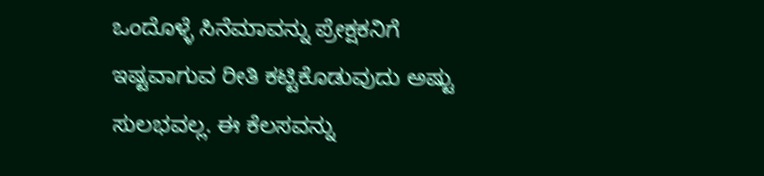ಒಂದೊಳ್ಳೆ ಸಿನೆಮಾವನ್ನು ಪ್ರೇಕ್ಷಕನಿಗೆ ಇಷ್ಟವಾಗುವ ರೀತಿ ಕಟ್ಟಿಕೊಡುವುದು ಅಷ್ಟು ಸುಲಭವಲ್ಲ. ಈ ಕೆಲಸವನ್ನು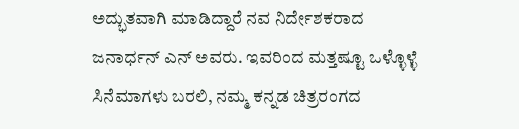ಅದ್ಭುತವಾಗಿ ಮಾಡಿದ್ದಾರೆ ನವ ನಿರ್ದೇಶಕರಾದ ಜನಾರ್ಧನ್ ಎನ್ ಅವರು. ಇವರಿಂದ ಮತ್ತಷ್ಟೂ ಒಳ್ಳೊಳ್ಳೆ ಸಿನೆಮಾಗಳು ಬರಲಿ, ನಮ್ಮ ಕನ್ನಡ ಚಿತ್ರರಂಗದ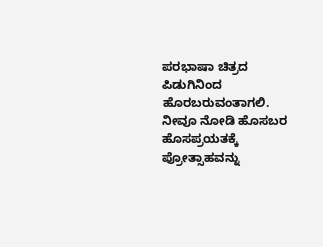ಪರಭಾಷಾ ಚಿತ್ರದ ಪಿಡುಗಿನಿಂದ ಹೊರಬರುವಂತಾಗಲಿ. ನೀವೂ ನೋಡಿ ಹೊಸಬರ ಹೊಸಪ್ರಯತಕ್ಕೆ ಪ್ರೋತ್ಸಾಹವನ್ನು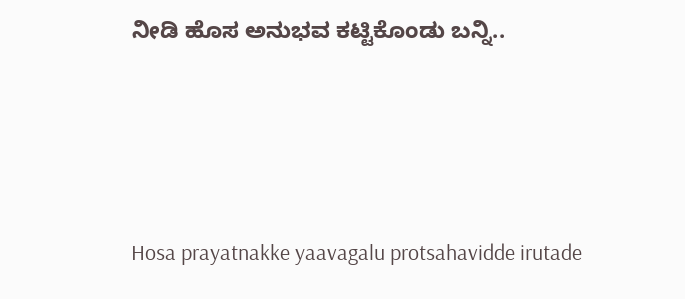ನೀಡಿ ಹೊಸ ಅನುಭವ ಕಟ್ಟಿಕೊಂಡು ಬನ್ನಿ..





Hosa prayatnakke yaavagalu protsahavidde irutade